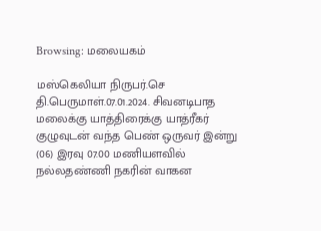Browsing: மலையகம்

மஸ்கெலியா நிருபர்.செ தி.பெருமாள்.07.01.2024. சிவனடிபாத மலைக்கு யாத்திரைக்கு யாத்ரீகர் குழுவுடன் வந்த பெண் ஒருவர் இன்று (06) இரவு 07.00 மணியளவில் நல்லதண்ணி நகரின் வாகன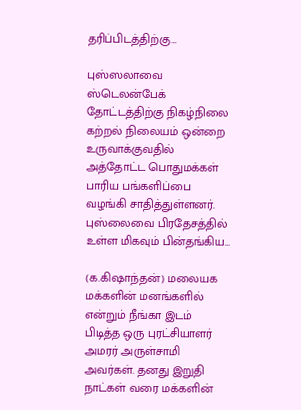தரிப்பிடத்திற்கு…

புஸ்ஸலாவை ஸ்டெலன்பேக் தோட்டத்திற்கு நிகழ்நிலை கற்றல் நிலையம் ஒன்றை உருவாக்குவதில் அத்தோட்ட பொதுமக்கள் பாரிய பங்களிப்பை வழங்கி சாதித்துள்ளனர். புஸ்லைவை பிரதேசத்தில் உள்ள மிகவும் பின்தங்கிய…

(க.கிஷாந்தன்) மலையக மக்களின் மனங்களில் என்றும் நீங்கா இடம் பிடித்த ஒரு புரட்சியாளர் அமரர் அருள்சாமி அவர்கள். தனது இறுதி நாட்கள் வரை மக்களின்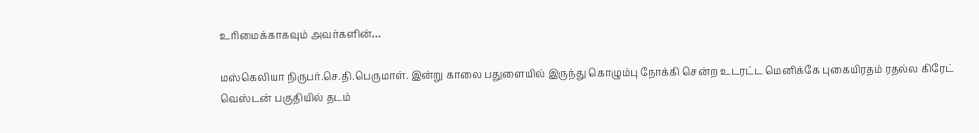உரிமைக்காகவும் அவர்களின்…

மஸ்கெலியா நிருபர்.செ.தி.பெருமாள். இன்று காலை பதுளையில் இருந்து கொழும்பு நோக்கி சென்ற உடரட்ட மெனிக்கே புகையிரதம் ரதல்ல கிரேட் வெஸ்டன் பகுதியில் தடம்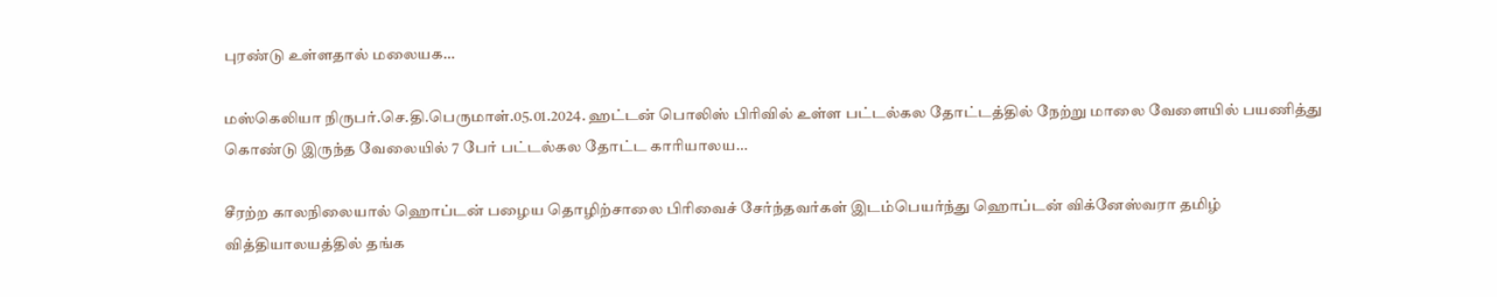புரண்டு உள்ளதால் மலையக…

மஸ்கெலியா நிருபர்.செ.தி.பெருமாள்.05.01.2024. ஹட்டன் பொலிஸ் பிரிவில் உள்ள பட்டல்கல தோட்டத்தில் நேற்று மாலை வேளையில் பயணித்து கொண்டு இருந்த வேலையில் 7 பேர் பட்டல்கல தோட்ட காரியாலய…

சீரற்ற காலநிலையால் ஹொப்டன் பழைய தொழிற்சாலை பிரிவைச் சேர்ந்தவர்கள் இடம்பெயர்ந்து ஹொப்டன் விக்னேஸ்வரா தமிழ் வித்தியாலயத்தில் தங்க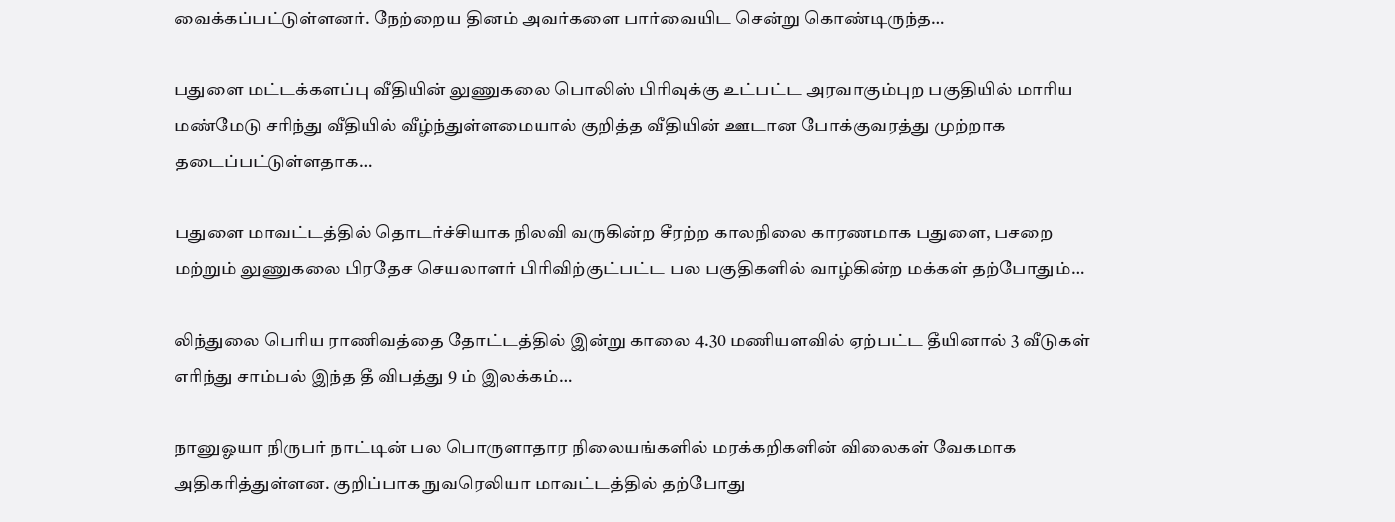வைக்கப்பட்டுள்ளனர். நேற்றைய தினம் அவர்களை பார்வையிட சென்று கொண்டிருந்த…

பதுளை மட்டக்களப்பு வீதியின் லுணுகலை பொலிஸ் பிரிவுக்கு உட்பட்ட அரவாகும்புற பகுதியில் மாரிய மண்மேடு சரிந்து வீதியில் வீழ்ந்துள்ளமையால் குறித்த வீதியின் ஊடான போக்குவரத்து முற்றாக தடைப்பட்டுள்ளதாக…

பதுளை மாவட்டத்தில் தொடர்ச்சியாக நிலவி வருகின்ற சீரற்ற காலநிலை காரணமாக பதுளை, பசறை மற்றும் லுணுகலை பிரதேச செயலாளர் பிரிவிற்குட்பட்ட பல பகுதிகளில் வாழ்கின்ற மக்கள் தற்போதும்…

லிந்துலை பெரிய ராணிவத்தை தோட்டத்தில் இன்று காலை 4.30 மணியளவில் ஏற்பட்ட தீயினால் 3 வீடுகள் எரிந்து சாம்பல் இந்த தீ விபத்து 9 ம் இலக்கம்…

நானுஓயா நிருபர் நாட்டின் பல பொருளாதார நிலையங்களில் மரக்கறிகளின் விலைகள் வேகமாக அதிகரித்துள்ளன. குறிப்பாக நுவரெலியா மாவட்டத்தில் தற்போது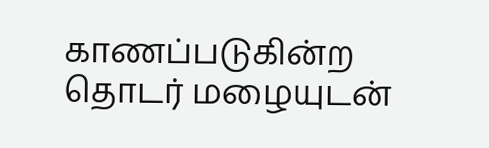காணப்படுகின்ற தொடர் மழையுடன்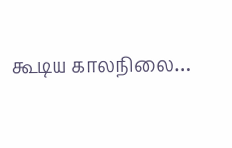கூடிய காலநிலை…